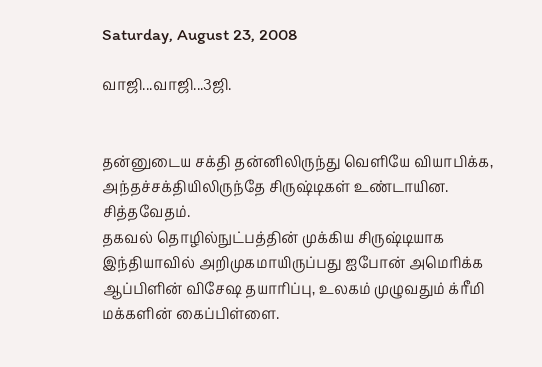Saturday, August 23, 2008

வாஜி...வாஜி...3ஜி.


தன்னுடைய சக்தி தன்னிலிருந்து வெளியே வியாபிக்க, அந்தச்சக்தியிலிருந்தே சிருஷ்டிகள் உண்டாயின.
சித்தவேதம்.
தகவல் தொழில்நுட்பத்தின் முக்கிய சிருஷ்டியாக இந்தியாவில் அறிமுகமாயிருப்பது ஐபோன் அமெரிக்க ஆப்பிளின் விசேஷ தயாரிப்பு, உலகம் முழுவதும் க்ரீமி மக்களின் கைப்பிள்ளை.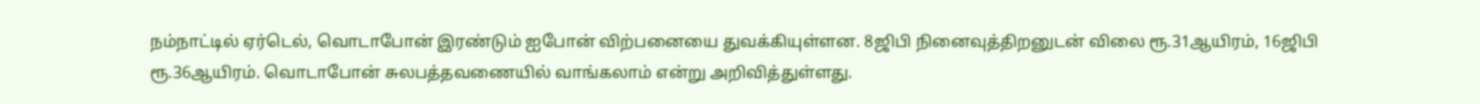நம்நாட்டில் ஏர்டெல், வொடாபோன் இரண்டும் ஐபோன் விற்பனையை துவக்கியுள்ளன. 8ஜிபி நினைவுத்திறனுடன் விலை ரூ.31ஆயிரம், 16ஜிபி ரூ.36ஆயிரம். வொடாபோன் சுலபத்தவணையில் வாங்கலாம் என்று அறிவித்துள்ளது.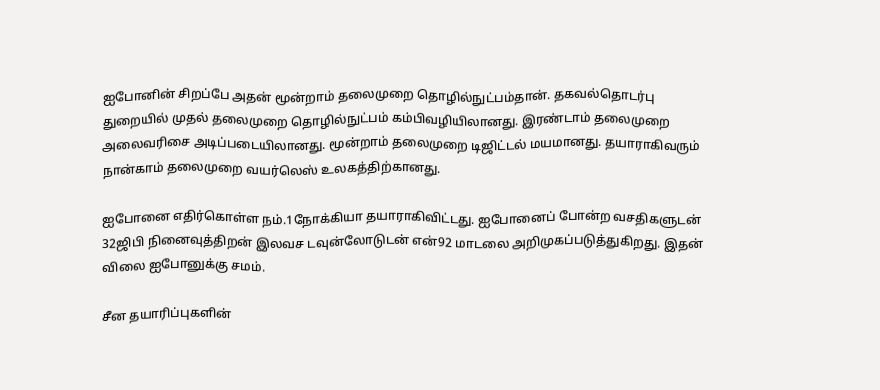ஐபோனின் சிறப்பே அதன் மூன்றாம் தலைமுறை தொழில்நுட்பம்தான். தகவல்தொடர்பு துறையில் முதல் தலைமுறை தொழில்நுட்பம் கம்பிவழியிலானது. இரண்டாம் தலைமுறை அலைவரிசை அடிப்படையிலானது. மூன்றாம் தலைமுறை டிஜிட்டல் மயமானது. தயாராகிவரும் நான்காம் தலைமுறை வயர்லெஸ் உலகத்திற்கானது.

ஐபோனை எதிர்கொள்ள நம்.1நோக்கியா தயாராகிவிட்டது. ஐபோனைப் போன்ற வசதிகளுடன் 32ஜிபி நினைவுத்திறன் இலவச டவுன்லோடுடன் என்92 மாடலை அறிமுகப்படுத்துகிறது. இதன் விலை ஐபோனுக்கு சமம்.

சீன தயாரிப்புகளின்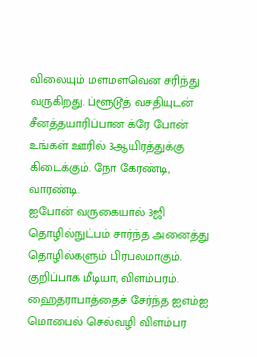விலையும் மளமளவென சரிந்து வருகிறது. ப்ளூடூத் வசதியுடன் சீனத்தயாரிப்பான க்ரே போன் உங்கள் ஊரில் 3ஆயிரத்துக்கு கிடைக்கும். நோ கேரண்டி, வாரண்டி.
ஐபோன் வருகையால் 3ஜி தொழில்நுட்பம் சார்ந்த அனைத்து தொழில்களும் பிரபலமாகும். குறிப்பாக மீடியா, விளம்பரம். ஹைதராபாத்தைச் சேர்ந்த ஐஎம்ஐ மொபைல் செல்வழி விளம்பர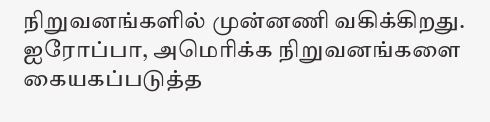நிறுவனங்களில் முன்னணி வகிக்கிறது. ஐரோப்பா, அமெரிக்க நிறுவனங்களை கையகப்படுத்த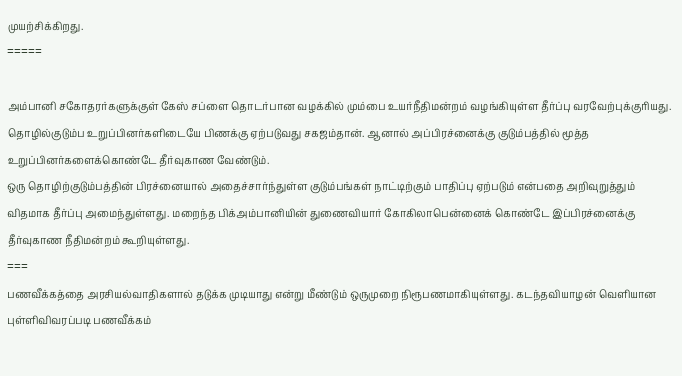முயற்சிக்கிறது.
=====

அம்பானி சகோதரர்களுக்குள் கேஸ் சப்ளை தொடர்பான வழக்கில் மும்பை உயர்நீதிமன்றம் வழங்கியுள்ள தீர்ப்பு வரவேற்புக்குரியது. தொழில்குடும்ப உறுப்பினர்களிடையே பிணக்கு ஏற்படுவது சகஜம்தான். ஆனால் அப்பிரச்னைக்கு குடும்பத்தில் மூத்த உறுப்பினர்களைக்கொண்டே தீர்வுகாண வேண்டும்.
ஒரு தொழிற்குடும்பத்தின் பிரச்னையால் அதைச்சார்ந்துள்ள குடும்பங்கள் நாட்டிற்கும் பாதிப்பு ஏற்படும் என்பதை அறிவுறுத்தும் விதமாக தீர்ப்பு அமைந்துள்ளது. மறைந்த பிக்அம்பானியின் துணைவியார் கோகிலாபென்னைக் கொண்டே இப்பிரச்னைக்கு தீர்வுகாண நீதிமன்றம் கூறியுள்ளது.
===
பணவீக்கத்தை அரசியல்வாதிகளால் தடுக்க முடியாது என்று மீண்டும் ஒருமுறை நிரூபணமாகியுள்ளது. கடந்தவியாழன் வெளியான புள்ளிவிவரப்படி பணவீக்கம்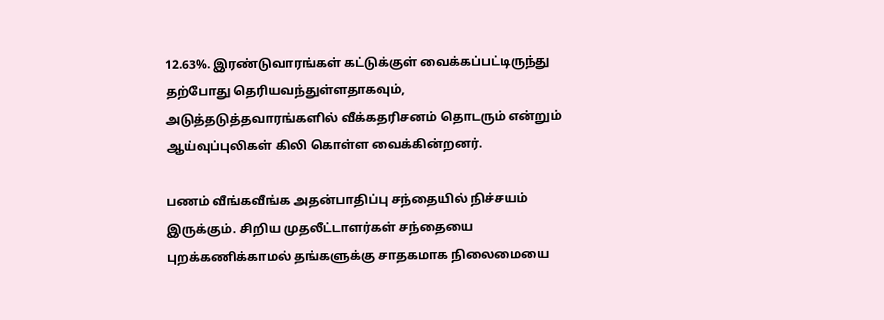12.63%. இரண்டுவாரங்கள் கட்டுக்குள் வைக்கப்பட்டிருந்து தற்போது தெரியவந்துள்ளதாகவும், அடுத்தடுத்தவாரங்களில் வீக்கதரிசனம் தொடரும் என்றும் ஆய்வுப்புலிகள் கிலி கொள்ள வைக்கின்றனர்.

பணம் வீங்கவீங்க அதன்பாதிப்பு சந்தையில் நிச்சயம் இருக்கும். சிறிய முதலீட்டாளர்கள் சந்தையை புறக்கணிக்காமல் தங்களுக்கு சாதகமாக நிலைமையை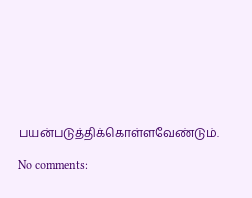பயன்படுத்திக்கொள்ளவேண்டும்.

No comments: